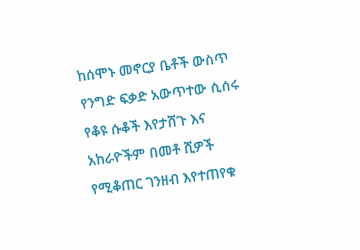ከሰሞኑ መኖርያ ቤቶች ውስጥ የንግድ ፍቃድ አውጥተው ሲሰሩ የቆዩ ሱቆች እየታሸጉ እና አከራዮችም በመቶ ሺዎች የሚቆጠር ገንዘብ እየተጠየቁ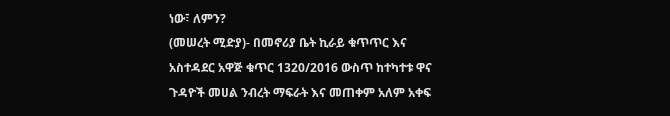ነው፣ ለምን?
(መሠረት ሚድያ)- በመኖሪያ ቤት ኪራይ ቁጥጥር እና አስተዳደር አዋጅ ቁጥር 1320/2016 ውስጥ ከተካተቱ ዋና ጉዳዮች መሀል ንብረት ማፍራት እና መጠቀም አለም አቀፍ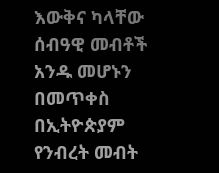እውቅና ካላቸው ሰብዓዊ መብቶች አንዱ መሆኑን በመጥቀስ በኢትዮጵያም የንብረት መብት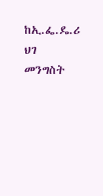ከኢ.ፌ.ዴ.ሪ ህገ መንግስት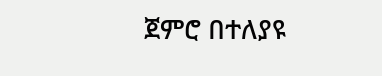ጀምሮ በተለያዩ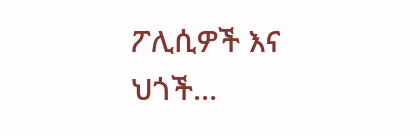ፖሊሲዎች እና ህጎች…